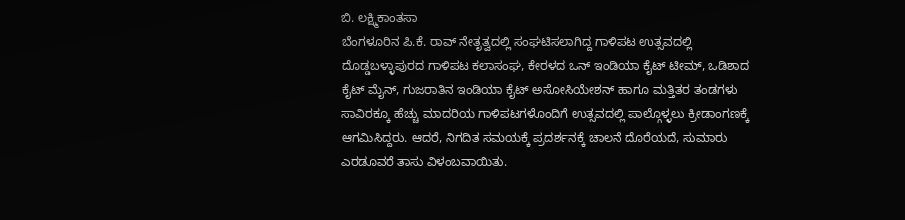ಬಿ. ಲಕ್ಷ್ಮಿಕಾಂತಸಾ
ಬೆಂಗಳೂರಿನ ಪಿ.ಕೆ. ರಾವ್ ನೇತೃತ್ವದಲ್ಲಿ ಸಂಘಟಿಸಲಾಗಿದ್ದ ಗಾಳಿಪಟ ಉತ್ಸವದಲ್ಲಿ ದೊಡ್ಡಬಳ್ಳಾಪುರದ ಗಾಳಿಪಟ ಕಲಾಸಂಘ, ಕೇರಳದ ಒನ್ ಇಂಡಿಯಾ ಕೈಟ್ ಟೀಮ್, ಒಡಿಶಾದ ಕೈಟ್ ಮೈನ್, ಗುಜರಾತಿನ ಇಂಡಿಯಾ ಕೈಟ್ ಅಸೋಸಿಯೇಶನ್ ಹಾಗೂ ಮತ್ತಿತರ ತಂಡಗಳು ಸಾವಿರಕ್ಕೂ ಹೆಚ್ಚು ಮಾದರಿಯ ಗಾಳಿಪಟಗಳೊಂದಿಗೆ ಉತ್ಸವದಲ್ಲಿ ಪಾಲ್ಗೊಳ್ಳಲು ಕ್ರೀಡಾಂಗಣಕ್ಕೆ ಆಗಮಿಸಿದ್ದರು. ಆದರೆ, ನಿಗದಿತ ಸಮಯಕ್ಕೆ ಪ್ರದರ್ಶನಕ್ಕೆ ಚಾಲನೆ ದೊರೆಯದೆ, ಸುಮಾರು ಎರಡೂವರೆ ತಾಸು ವಿಳಂಬವಾಯಿತು.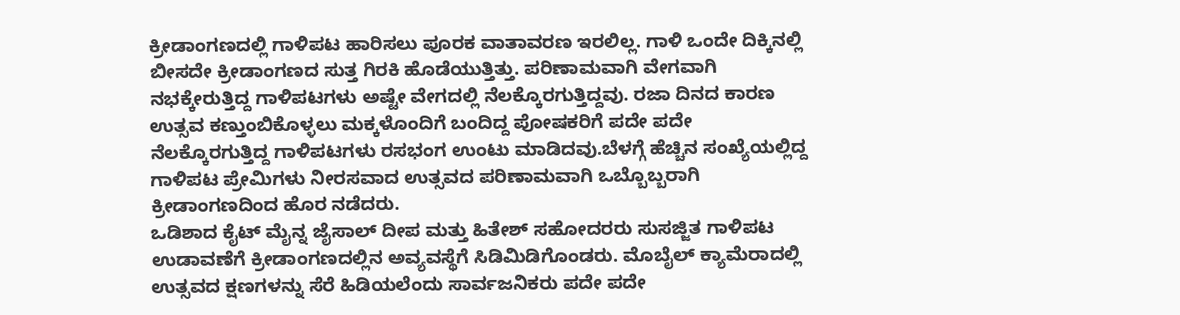ಕ್ರೀಡಾಂಗಣದಲ್ಲಿ ಗಾಳಿಪಟ ಹಾರಿಸಲು ಪೂರಕ ವಾತಾವರಣ ಇರಲಿಲ್ಲ. ಗಾಳಿ ಒಂದೇ ದಿಕ್ಕಿನಲ್ಲಿ ಬೀಸದೇ ಕ್ರೀಡಾಂಗಣದ ಸುತ್ತ ಗಿರಕಿ ಹೊಡೆಯುತ್ತಿತ್ತು. ಪರಿಣಾಮವಾಗಿ ವೇಗವಾಗಿ ನಭಕ್ಕೇರುತ್ತಿದ್ದ ಗಾಳಿಪಟಗಳು ಅಷ್ಟೇ ವೇಗದಲ್ಲಿ ನೆಲಕ್ಕೊರಗುತ್ತಿದ್ದವು. ರಜಾ ದಿನದ ಕಾರಣ ಉತ್ಸವ ಕಣ್ತುಂಬಿಕೊಳ್ಳಲು ಮಕ್ಕಳೊಂದಿಗೆ ಬಂದಿದ್ದ ಪೋಷಕರಿಗೆ ಪದೇ ಪದೇ ನೆಲಕ್ಕೊರಗುತ್ತಿದ್ದ ಗಾಳಿಪಟಗಳು ರಸಭಂಗ ಉಂಟು ಮಾಡಿದವು.ಬೆಳಗ್ಗೆ ಹೆಚ್ಚಿನ ಸಂಖ್ಯೆಯಲ್ಲಿದ್ದ ಗಾಳಿಪಟ ಪ್ರೇಮಿಗಳು ನೀರಸವಾದ ಉತ್ಸವದ ಪರಿಣಾಮವಾಗಿ ಒಬ್ಬೊಬ್ಬರಾಗಿ ಕ್ರೀಡಾಂಗಣದಿಂದ ಹೊರ ನಡೆದರು.
ಒಡಿಶಾದ ಕೈಟ್ ಮೈನ್ನ ಜೈಸಾಲ್ ದೀಪ ಮತ್ತು ಹಿತೇಶ್ ಸಹೋದರರು ಸುಸಜ್ಜಿತ ಗಾಳಿಪಟ ಉಡಾವಣೆಗೆ ಕ್ರೀಡಾಂಗಣದಲ್ಲಿನ ಅವ್ಯವಸ್ಥೆಗೆ ಸಿಡಿಮಿಡಿಗೊಂಡರು. ಮೊಬೈಲ್ ಕ್ಯಾಮೆರಾದಲ್ಲಿ ಉತ್ಸವದ ಕ್ಷಣಗಳನ್ನು ಸೆರೆ ಹಿಡಿಯಲೆಂದು ಸಾರ್ವಜನಿಕರು ಪದೇ ಪದೇ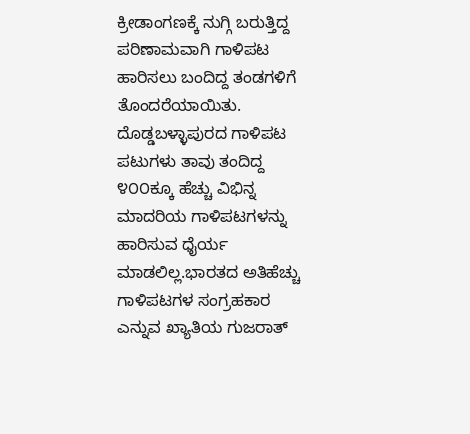ಕ್ರೀಡಾಂಗಣಕ್ಕೆ ನುಗ್ಗಿ ಬರುತ್ತಿದ್ದ ಪರಿಣಾಮವಾಗಿ ಗಾಳಿಪಟ ಹಾರಿಸಲು ಬಂದಿದ್ದ ತಂಡಗಳಿಗೆ ತೊಂದರೆಯಾಯಿತು. ದೊಡ್ಡಬಳ್ಳಾಪುರದ ಗಾಳಿಪಟ ಪಟುಗಳು ತಾವು ತಂದಿದ್ದ ೪೦೦ಕ್ಕೂ ಹೆಚ್ಚು ವಿಭಿನ್ನ ಮಾದರಿಯ ಗಾಳಿಪಟಗಳನ್ನು ಹಾರಿಸುವ ಧೈರ್ಯ ಮಾಡಲಿಲ್ಲ.ಭಾರತದ ಅತಿಹೆಚ್ಚು ಗಾಳಿಪಟಗಳ ಸಂಗ್ರಹಕಾರ ಎನ್ನುವ ಖ್ಯಾತಿಯ ಗುಜರಾತ್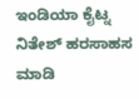ಇಂಡಿಯಾ ಕೈಟ್ನ ನಿತೇಶ್ ಹರಸಾಹಸ ಮಾಡಿ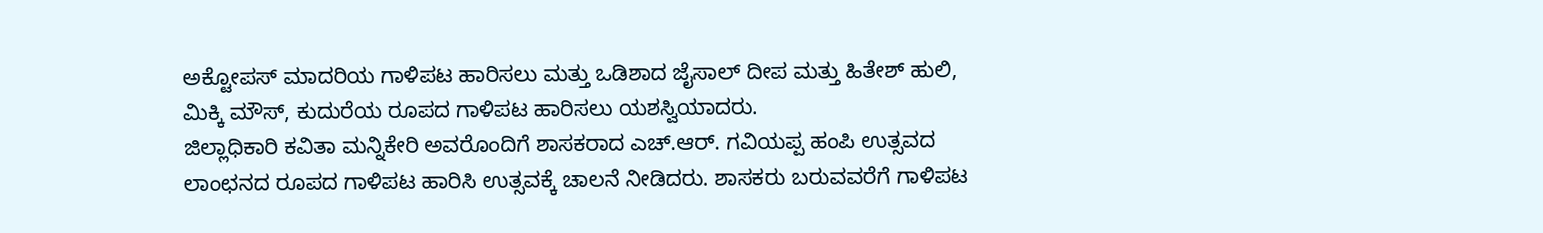ಅಕ್ಟೋಪಸ್ ಮಾದರಿಯ ಗಾಳಿಪಟ ಹಾರಿಸಲು ಮತ್ತು ಒಡಿಶಾದ ಜೈಸಾಲ್ ದೀಪ ಮತ್ತು ಹಿತೇಶ್ ಹುಲಿ, ಮಿಕ್ಕಿ ಮೌಸ್, ಕುದುರೆಯ ರೂಪದ ಗಾಳಿಪಟ ಹಾರಿಸಲು ಯಶಸ್ವಿಯಾದರು.
ಜಿಲ್ಲಾಧಿಕಾರಿ ಕವಿತಾ ಮನ್ನಿಕೇರಿ ಅವರೊಂದಿಗೆ ಶಾಸಕರಾದ ಎಚ್.ಆರ್. ಗವಿಯಪ್ಪ ಹಂಪಿ ಉತ್ಸವದ ಲಾಂಛನದ ರೂಪದ ಗಾಳಿಪಟ ಹಾರಿಸಿ ಉತ್ಸವಕ್ಕೆ ಚಾಲನೆ ನೀಡಿದರು. ಶಾಸಕರು ಬರುವವರೆಗೆ ಗಾಳಿಪಟ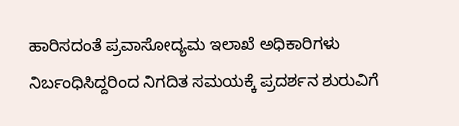ಹಾರಿಸದಂತೆ ಪ್ರವಾಸೋದ್ಯಮ ಇಲಾಖೆ ಅಧಿಕಾರಿಗಳು ನಿರ್ಬಂಧಿಸಿದ್ದರಿಂದ ನಿಗದಿತ ಸಮಯಕ್ಕೆ ಪ್ರದರ್ಶನ ಶುರುವಿಗೆ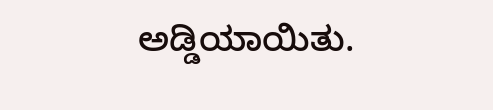ಅಡ್ಡಿಯಾಯಿತು.